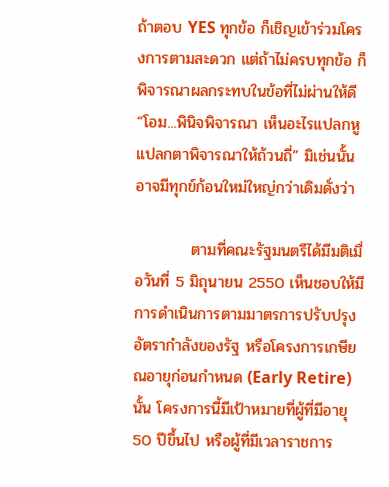ถ้าตอบ YES ทุกข้อ ก็เชิญเข้าร่วมโครงการตามสะดวก แต่ถ้าไม่ครบทุกข้อ ก็พิจารณาผลกระทบในข้อที่ไม่ผ่านให้ดี “โอม...พินิจพิจารณา เห็นอะไรแปลกหูแปลกตาพิจารณาให้ถ้วนถี่” มิเช่นนั้นอาจมีทุกข์ก้อนใหม่ใหญ่กว่าเดิมดั่งว่า

          ตามที่คณะรัฐมนตรีได้มีมติเมื่อวันที่ 5 มิถุนายน 2550 เห็นชอบให้มีการดำเนินการตามมาตรการปรับปรุงอัตรากำลังของรัฐ หรือโครงการเกษียณอายุก่อนกำหนด (Early Retire) นั้น โครงการนี้มีเป้าหมายที่ผู้ที่มีอายุ 50 ปีขึ้นไป หรือผู้ที่มีเวลาราชการ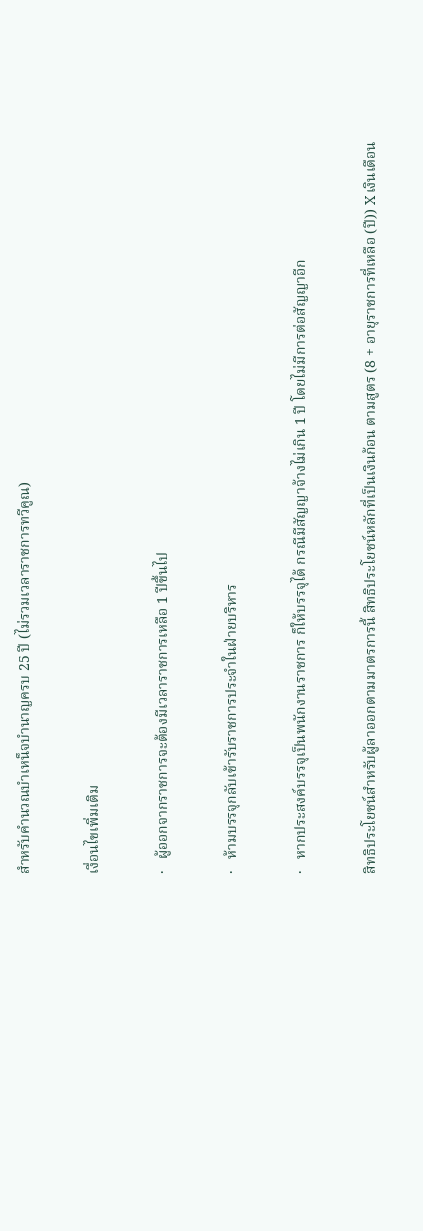สำหรับคำนวณบำเหน็จบำนาญครบ 25 ปี (ไม่รวมเวลาราชการทวีคูณ)

เงื่อนไขเพิ่มเติม

·   ผู้ออกจากราชการจะต้องมีเวลาราชการเหลือ 1 ปีขึ้นไป

·   ห้ามบรรจุกลับเข้ารับราชการประจำในฝ่ายบริหาร

·   หากประสงค์บรรจุเป็นพนักงานราชการ ก็ให้บรรจุได้ กรณีมีสัญญาจ้างไม่เกิน 1 ปี โดยไม่มีการต่อสัญญาอีก

สิทธิประโยชน์สำหรับผู้ลาออกตามมาตรการนี้ สิทธิประโยชน์หลักที่เป็นเงินก้อน ตามสูตร (8 + อายุราชการที่เหลือ (ปี)) X เงินเดือน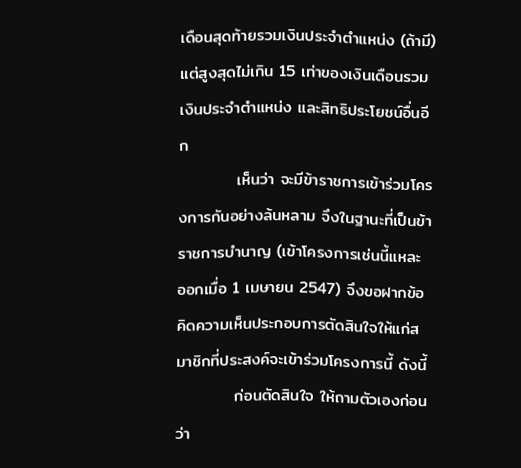เดือนสุดท้ายรวมเงินประจำตำแหน่ง (ถ้ามี) แต่สูงสุดไม่เกิน 15 เท่าของเงินเดือนรวมเงินประจำตำแหน่ง และสิทธิประโยชน์อื่นอีก
          เห็นว่า จะมีข้าราชการเข้าร่วมโครงการกันอย่างล้นหลาม จึงในฐานะที่เป็นข้าราชการบำนาญ (เข้าโครงการเช่นนี้แหละ ออกเมื่อ 1 เมษายน 2547) จึงขอฝากข้อคิดความเห็นประกอบการตัดสินใจให้แก่สมาชิกที่ประสงค์จะเข้าร่วมโครงการนี้ ดังนี้
          ก่อนตัดสินใจ ให้ถามตัวเองก่อนว่า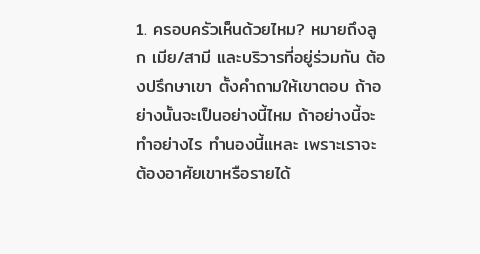1. ครอบครัวเห็นด้วยไหม? หมายถึงลูก เมีย/สามี และบริวารที่อยู่ร่วมกัน ต้องปรึกษาเขา ตั้งคำถามให้เขาตอบ ถ้าอย่างนั้นจะเป็นอย่างนี้ไหม ถ้าอย่างนี้จะทำอย่างไร ทำนองนี้แหละ เพราะเราจะต้องอาศัยเขาหรือรายได้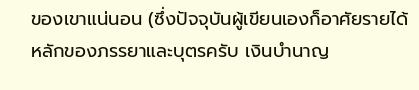ของเขาแน่นอน (ซึ่งปัจจุบันผู้เขียนเองก็อาศัยรายได้หลักของภรรยาและบุตรครับ เงินบำนาญ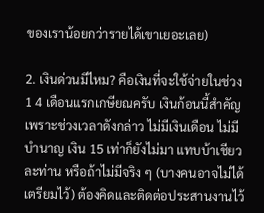ของเราน้อยกว่ารายได้เขาเยอะเลย)

2. เงินด่วนมีไหม? คือเงินที่จะใช้จ่ายในช่วง 1 4 เดือนแรกเกษียณครับ เงินก้อนนี้สำคัญ เพราะช่วงเวลาดังกล่าว ไม่มีเงินเดือน ไม่มีบำนาญ เงิน 15 เท่าก็ยังไม่มา แทบบ้าเชียวละท่าน หรือถ้าไม่มีจริง ๆ (บางคนอาจไม่ได้เตรียมไว้) ต้องคิดและติดต่อประสานงานไว้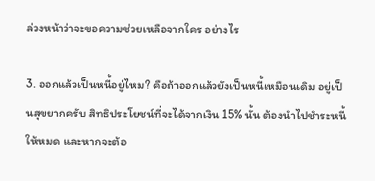ล่วงหน้าว่าจะขอความช่วยเหลือจากใคร อย่างไร

3. ออกแล้วเป็นหนี้อยู่ไหม? คือถ้าออกแล้วยังเป็นหนี้เหมือนเดิม อยู่เป็นสุขยากครับ สิทธิประโยชน์ที่จะได้จากเงิน 15% นั้น ต้องนำไปชำระหนี้ให้หมด และหากจะต้อ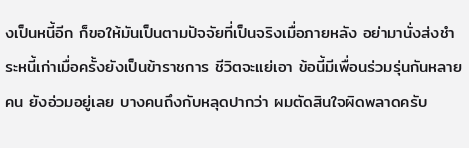งเป็นหนี้อีก ก็ขอให้มันเป็นตามปัจจัยที่เป็นจริงเมื่อภายหลัง อย่ามานั่งส่งชำระหนี้เก่าเมื่อครั้งยังเป็นข้าราชการ ชีวิตจะแย่เอา ข้อนี้มีเพื่อนร่วมรุ่นกันหลายคน ยังอ่วมอยู่เลย บางคนถึงกับหลุดปากว่า ผมตัดสินใจผิดพลาดครับ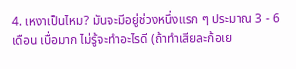4. เหงาเป็นไหม? มันจะมีอยู่ช่วงหนึ่งแรก ๆ ประมาณ 3 - 6 เดือน เบื่อมาก ไม่รู้จะทำอะไรดี (ถ้าทำเสียละก้อเย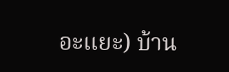อะแยะ) บ้าน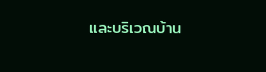และบริเวณบ้าน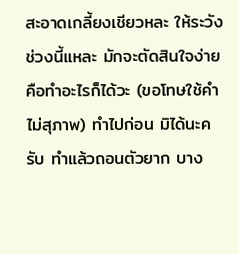สะอาดเกลี้ยงเชียวหละ ให้ระวังช่วงนี้แหละ มักจะตัดสินใจง่าย คือทำอะไรก็ได้วะ (ขอโทษใช้คำไม่สุภาพ) ทำไปก่อน มิได้นะครับ ทำแล้วถอนตัวยาก บาง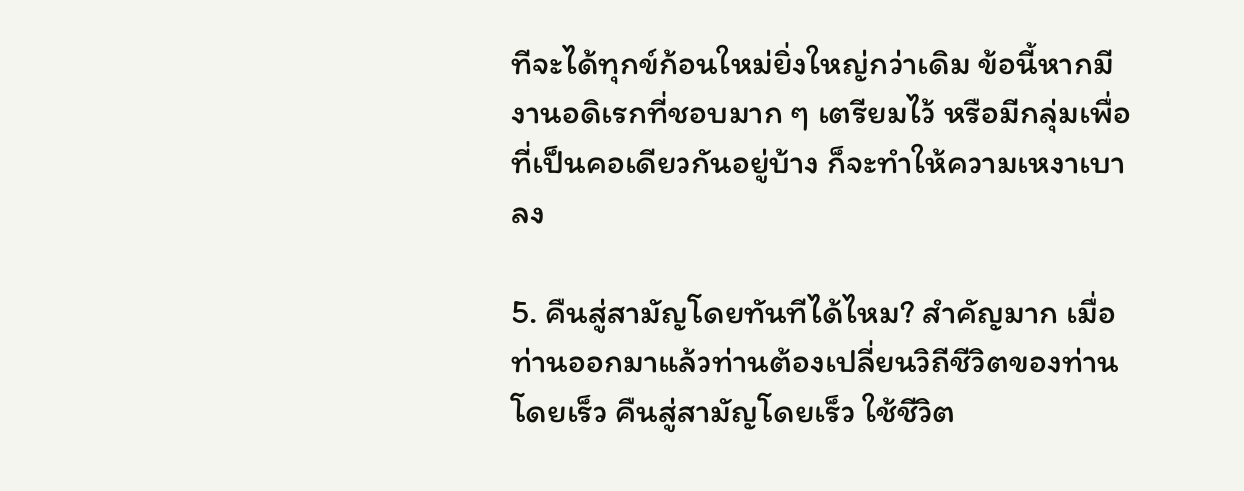ทีจะได้ทุกข์ก้อนใหม่ยิ่งใหญ่กว่าเดิม ข้อนี้หากมีงานอดิเรกที่ชอบมาก ๆ เตรียมไว้ หรือมีกลุ่มเพื่อที่เป็นคอเดียวกันอยู่บ้าง ก็จะทำให้ความเหงาเบาลง

5. คืนสู่สามัญโดยทันทีได้ไหม? สำคัญมาก เมื่อท่านออกมาแล้วท่านต้องเปลี่ยนวิถีชีวิตของท่านโดยเร็ว คืนสู่สามัญโดยเร็ว ใช้ชีวิต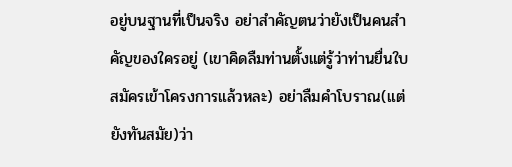อยู่บนฐานที่เป็นจริง อย่าสำคัญตนว่ายังเป็นคนสำคัญของใครอยู่ (เขาคิดลืมท่านตั้งแต่รู้ว่าท่านยื่นใบสมัครเข้าโครงการแล้วหละ) อย่าลืมคำโบราณ(แต่ยังทันสมัย)ว่า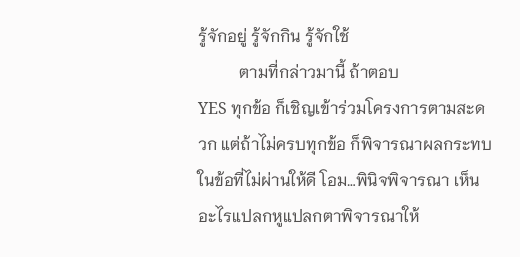รู้จักอยู่ รู้จักกิน รู้จักใช้
          ตามที่กล่าวมานี้ ถ้าตอบ
YES ทุกข้อ ก็เชิญเข้าร่วมโครงการตามสะดวก แต่ถ้าไม่ครบทุกข้อ ก็พิจารณาผลกระทบในข้อที่ไม่ผ่านให้ดี โอม…พินิจพิจารณา เห็นอะไรแปลกหูแปลกตาพิจารณาให้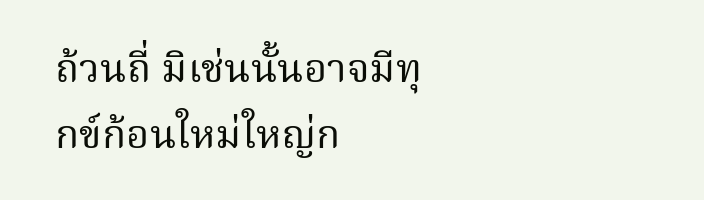ถ้วนถี่ มิเช่นนั้นอาจมีทุกข์ก้อนใหม่ใหญ่ก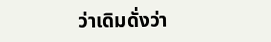ว่าเดิมดั่งว่า